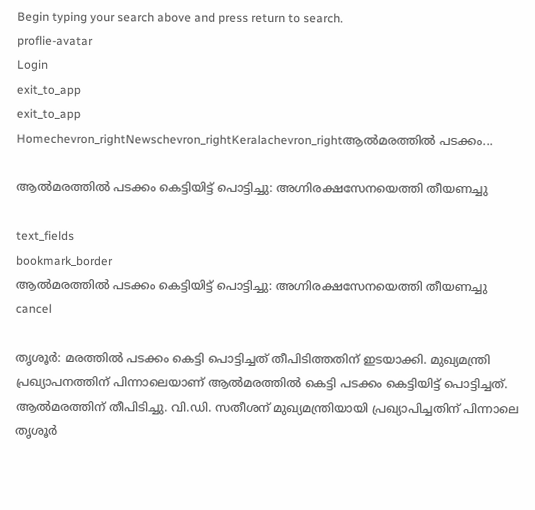Begin typing your search above and press return to search.
proflie-avatar
Login
exit_to_app
exit_to_app
Homechevron_rightNewschevron_rightKeralachevron_rightആൽമരത്തിൽ പടക്കം...

ആൽമരത്തിൽ പടക്കം കെട്ടിയിട്ട് പൊട്ടിച്ചു: അഗ്നിരക്ഷസേനയെത്തി തീയണച്ചു

text_fields
bookmark_border
ആൽമരത്തിൽ പടക്കം കെട്ടിയിട്ട് പൊട്ടിച്ചു: അഗ്നിരക്ഷസേനയെത്തി തീയണച്ചു
cancel

തൃശൂർ: മരത്തിൽ പടക്കം കെട്ടി പൊട്ടിച്ചത് തീപിടിത്തതിന് ഇടയാക്കി. മുഖ്യമന്ത്രി പ്രഖ്യാപനത്തിന് പിന്നാലെയാണ് ആൽമരത്തിൽ കെട്ടി പടക്കം കെട്ടിയിട്ട് പൊട്ടിച്ചത്. ആൽമരത്തിന് തീപിടിച്ചു. വി.ഡി. സതീശന് മുഖ്യമന്ത്രിയായി പ്രഖ്യാപിച്ചതിന് പിന്നാലെ തൃശൂർ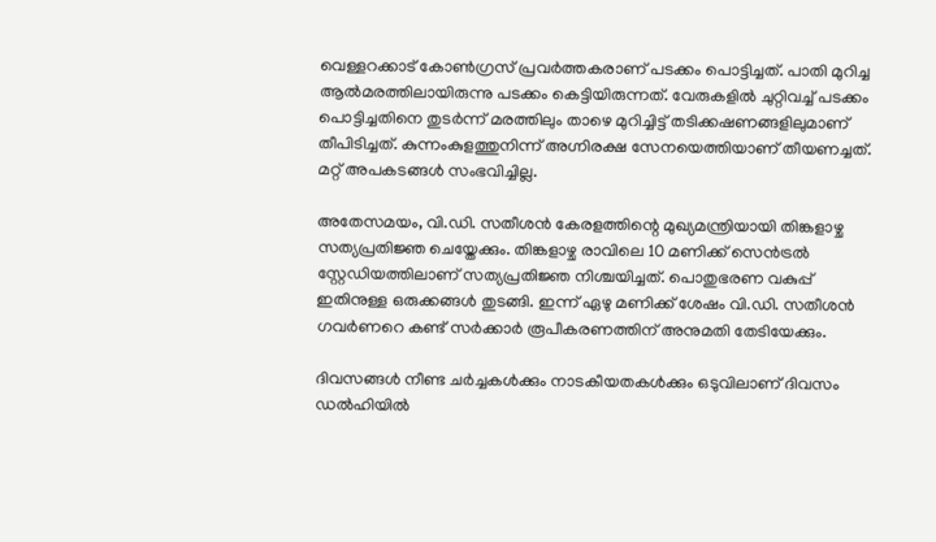വെള്ളറക്കാട് കോൺഗ്രസ് പ്രവർത്തകരാണ് പടക്കം പൊട്ടിച്ചത്. പാതി മുറിച്ച ആൽമരത്തിലായിരുന്നു പടക്കം കെട്ടിയിരുന്നത്. വേരുകളിൽ ചുറ്റിവച്ച് പടക്കം പൊട്ടിച്ചതിനെ തുടർന്ന് മരത്തിലും താഴെ മുറിച്ചിട്ട് തടിക്കഷണങ്ങളിലുമാണ് തീപിടിച്ചത്. കുന്നംകുളത്തുനിന്ന് അഗ്നിരക്ഷ സേനയെത്തിയാണ് തീയണച്ചത്. മറ്റ് അപകടങ്ങൾ സംഭവിച്ചില്ല.

അതേസമയം, വി.ഡി. സതീശൻ കേരളത്തിന്റെ മുഖ്യമന്ത്രിയായി തിങ്കളാഴ്ച സത്യപ്രതിജ്ഞ ചെയ്തേക്കും. തിങ്കളാഴ്ച രാവിലെ 10 മണിക്ക് സെൻട്രൽ സ്റ്റേഡിയത്തിലാണ് സത്യപ്രതിജ്ഞ നിശ്ചയിച്ചത്. പൊതുഭരണ വകുപ്പ് ഇതിനുള്ള ഒരുക്കങ്ങൾ തുടങ്ങി. ഇന്ന് ഏഴു മണിക്ക് ശേഷം വി.ഡി. സതീശൻ ഗവർണറെ കണ്ട് സർക്കാർ രൂപീകരണത്തിന് അനുമതി തേടിയേക്കും.

ദിവസങ്ങൾ നീണ്ട ചർച്ചകൾക്കും നാടകീയതകൾക്കും ഒടുവിലാണ് ദിവസം ഡൽഹിയിൽ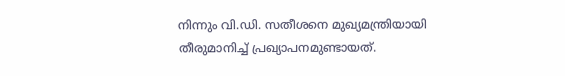നിന്നും വി.ഡി. സതീശനെ മുഖ്യമന്ത്രിയായി തീരുമാനിച്ച് പ്രഖ്യാപനമുണ്ടായത്.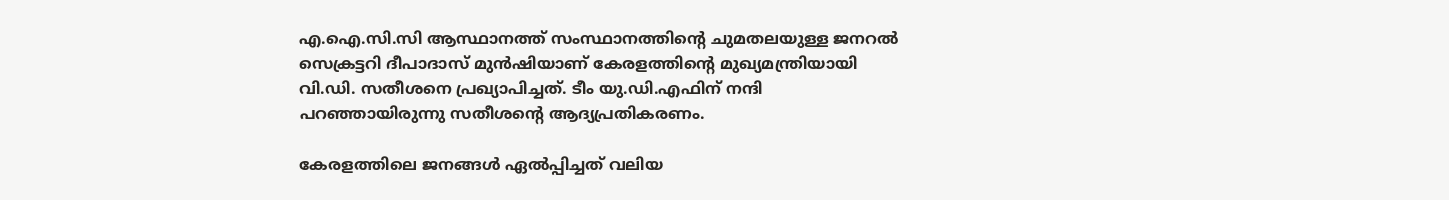എ.ഐ.സി.സി ആസ്ഥാനത്ത് സംസ്ഥാനത്തിന്റെ ചുമതലയുള്ള ജനറൽ സെക്രട്ടറി ദീപാദാസ് മുൻഷിയാണ് കേരളത്തിന്റെ മുഖ്യമന്ത്രിയായി വി.ഡി. സതീശനെ പ്രഖ്യാപിച്ചത്. ടീം യു.ഡി.എഫിന് നന്ദി പറഞ്ഞായിരുന്നു സതീശന്റെ ആദ്യപ്രതികരണം.

കേരളത്തിലെ ജനങ്ങൾ ഏൽപ്പിച്ചത് വലിയ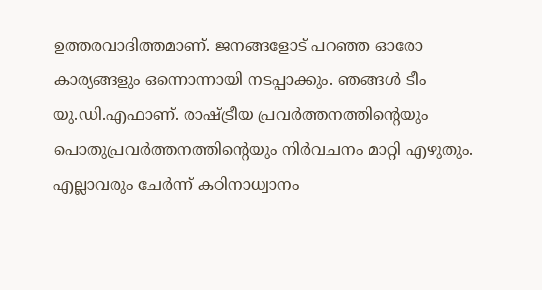ഉത്തരവാദിത്തമാണ്. ജനങ്ങളോട് പറഞ്ഞ ഓരോ കാര്യങ്ങളും ഒന്നൊന്നായി നടപ്പാക്കും. ഞങ്ങൾ ടീം യു.ഡി.എഫാണ്. രാഷ്ട്രീയ പ്രവർത്തനത്തിന്റെയും പൊതുപ്രവർത്തനത്തിന്റെയും നിർവചനം മാറ്റി എഴുതും. എല്ലാവരും ചേർന്ന് കഠിനാധ്വാനം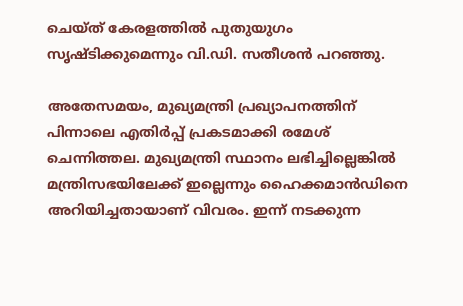ചെയ്ത് കേരളത്തിൽ പുതുയുഗം സൃഷ്ടിക്കുമെന്നും വി.ഡി. സതീശൻ പറഞ്ഞു.

അതേസമയം, മുഖ്യമന്ത്രി പ്രഖ്യാപനത്തിന് പിന്നാലെ എതിർപ്പ് പ്രകടമാക്കി രമേശ് ചെന്നിത്തല. മുഖ്യമന്ത്രി സ്ഥാനം ലഭിച്ചില്ലെങ്കിൽ മന്ത്രിസഭയിലേക്ക് ഇല്ലെന്നും ഹൈക്കമാൻഡിനെ അറിയിച്ചതായാണ് വിവരം. ഇന്ന് നടക്കുന്ന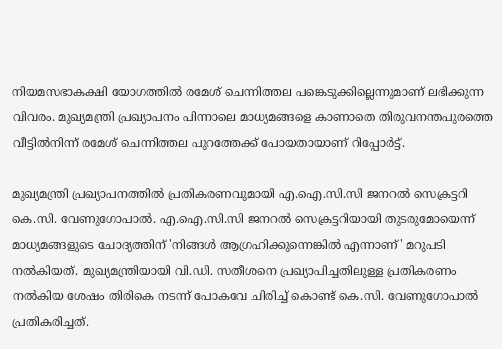നിയമസഭാകക്ഷി യോഗത്തിൽ രമേശ് ചെന്നിത്തല പങ്കെടുക്കില്ലെന്നുമാണ് ലഭിക്കുന്ന വിവരം. മുഖ്യമന്ത്രി പ്രഖ്യാപനം പിന്നാലെ മാധ്യമങ്ങളെ കാണാതെ തിരുവനന്തപുരത്തെ വീട്ടിൽനിന്ന് രമേശ് ചെന്നിത്തല പുറത്തേക്ക് പോയതായാണ് റിപ്പോർട്ട്.

മുഖ്യമന്ത്രി പ്രഖ്യാപനത്തിൽ പ്രതികരണവുമായി എ.ഐ.സി.സി ജനറൽ സെക്രട്ടറി കെ.സി. വേണുഗോപാൽ. എ.ഐ.സി.സി ജനറൽ സെക്രട്ടറിയായി തുടരുമോയെന്ന് മാധ്യമങ്ങളുടെ ചോദ്യത്തിന് 'നിങ്ങൾ ആഗ്രഹിക്കുന്നെങ്കിൽ എന്നാണ്' മറുപടി നൽകിയത്. മുഖ്യമന്ത്രിയായി വി.ഡി. സതീശനെ പ്രഖ്യാപിച്ചതിലുള്ള പ്രതികരണം നൽകിയ ശേഷം തിരികെ നടന്ന് പോകവേ ചിരിച്ച് കൊണ്ട് കെ.സി. വേണുഗോപാൽ പ്രതികരിച്ചത്.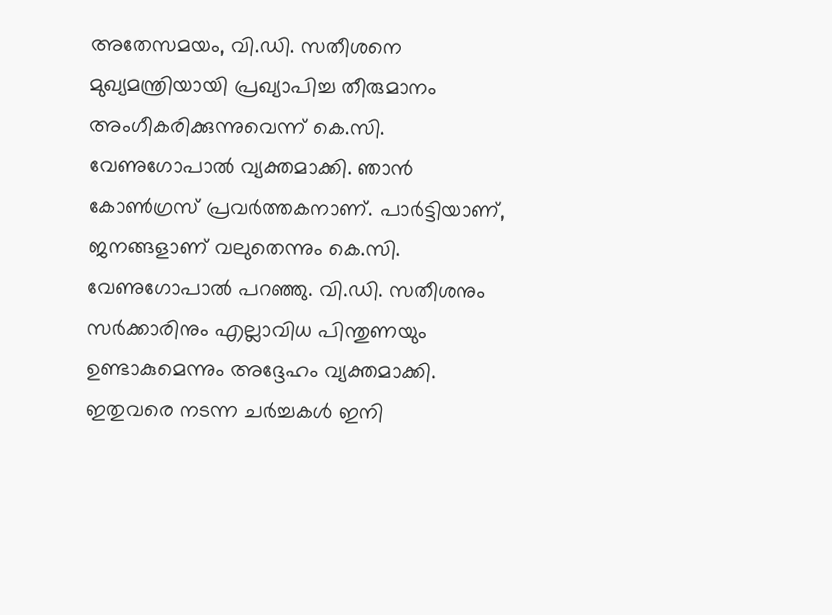അതേസമയം, വി.ഡി. സതീശനെ മുഖ്യമന്ത്രിയായി പ്രഖ്യാപിച്ച തീരുമാനം അംഗീകരിക്കുന്നുവെന്ന് കെ.സി. വേണുഗോപാൽ വ്യക്തമാക്കി. ഞാൻ കോൺഗ്രസ് പ്രവർത്തകനാണ്. പാർട്ടിയാണ്, ജനങ്ങളാണ് വലുതെന്നും കെ.സി. വേണുഗോപാൽ പറഞ്ഞു. വി.ഡി. സതീശനും സർക്കാരിനും എല്ലാവിധ പിന്തുണയും ഉണ്ടാകുമെന്നും അദ്ദേഹം വ്യക്തമാക്കി. ഇതുവരെ നടന്ന ചർച്ചകൾ ഇനി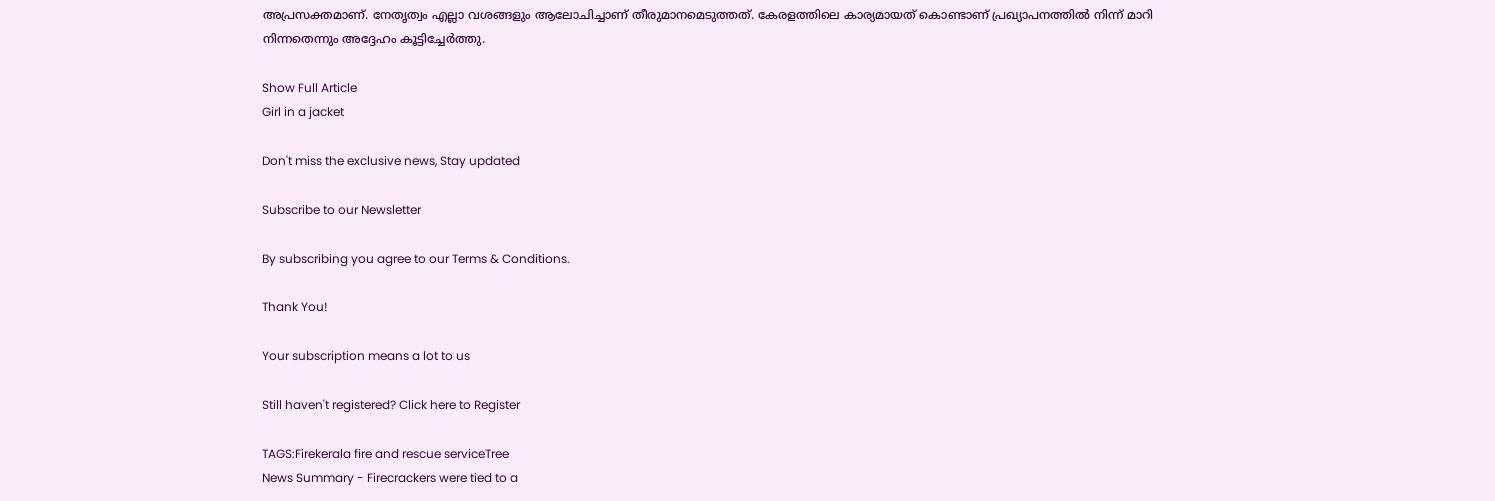അപ്രസക്തമാണ്. നേതൃത്വം എല്ലാ വശങ്ങളും ആലോചിച്ചാണ് തീരുമാനമെടുത്തത്. കേരളത്തിലെ കാര്യമായത് കൊണ്ടാണ് പ്രഖ്യാപനത്തിൽ നിന്ന് മാറി നിന്നതെന്നും അദ്ദേഹം കൂട്ടിച്ചേർത്തു.

Show Full Article
Girl in a jacket

Don't miss the exclusive news, Stay updated

Subscribe to our Newsletter

By subscribing you agree to our Terms & Conditions.

Thank You!

Your subscription means a lot to us

Still haven't registered? Click here to Register

TAGS:Firekerala fire and rescue serviceTree
News Summary - Firecrackers were tied to a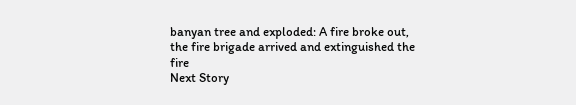banyan tree and exploded: A fire broke out, the fire brigade arrived and extinguished the fire
Next Story